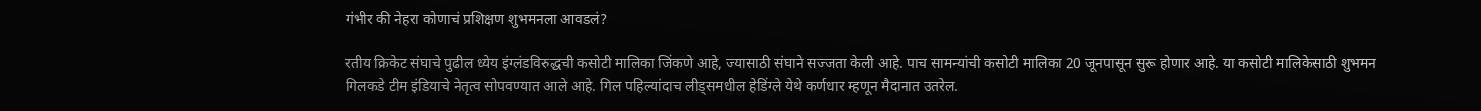गंभीर की नेहरा कोणाचं प्रशिक्षण शुभमनला आवडलं?

रतीय क्रिकेट संघाचे पुढील ध्येय इंग्लंडविरुद्धची कसोटी मालिका जिंकणे आहे, ज्यासाठी संघाने सज्जता केली आहे. पाच सामन्यांची कसोटी मालिका 20 जूनपासून सुरू होणार आहे. या कसोटी मालिकेसाठी शुभमन गिलकडे टीम इंडियाचे नेतृत्व सोपवण्यात आले आहे. गिल पहिल्यांदाच लीड्समधील हेडिंग्ले येथे कर्णधार म्हणून मैदानात उतरेल.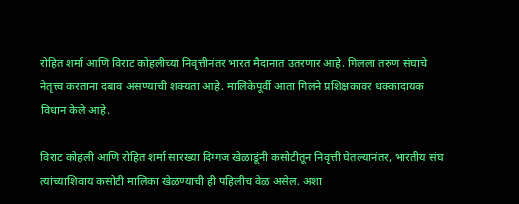रोहित शर्मा आणि विराट कोहलीच्या निवृत्तीनंतर भारत मैदानात उतरणार आहे. गिलला तरुण संघाचे नेतृत्त्व करताना दबाव असण्याची शक्यता आहे. मालिकेपूर्वी आता गिलने प्रशिक्षकावर धक्कादायक विधान केले आहे.

विराट कोहली आणि रोहित शर्मा सारख्या दिग्गज खेळाडूंनी कसोटीतून निवृत्ती घेतल्यानंतर, भारतीय संघ त्यांच्याशिवाय कसोटी मालिका खेळण्याची ही पहिलीच वेळ असेल. अशा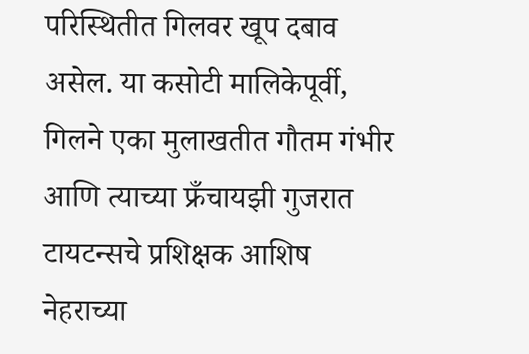परिस्थितीत गिलवर खूप दबाव असेल. या कसोटी मालिकेपूर्वी, गिलने एका मुलाखतीत गौतम गंभीर आणि त्याच्या फ्रँचायझी गुजरात टायटन्सचे प्रशिक्षक आशिष नेहराच्या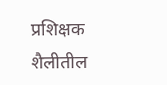प्रशिक्षक शैलीतील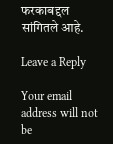फरकाबद्दल सांगितले आहे.

Leave a Reply

Your email address will not be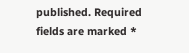published. Required fields are marked *